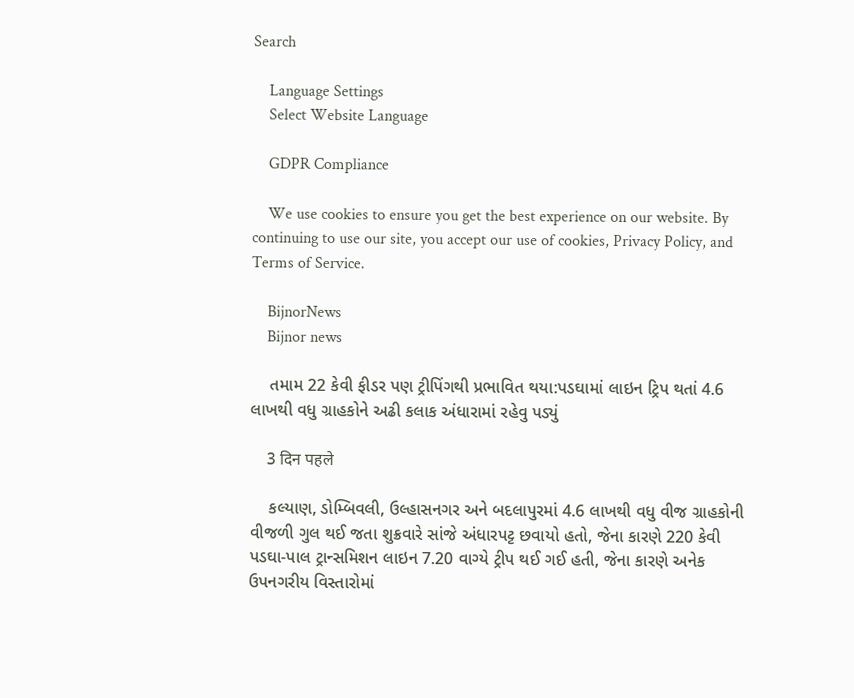Search

    Language Settings
    Select Website Language

    GDPR Compliance

    We use cookies to ensure you get the best experience on our website. By continuing to use our site, you accept our use of cookies, Privacy Policy, and Terms of Service.

    BijnorNews
    Bijnor news

    તમામ 22 કેવી ફીડર પણ ટ્રીપિંગથી પ્રભાવિત થયા:પડઘામાં લાઇન ટ્રિપ થતાં 4.6 લાખથી વધુ ગ્રાહકોને અઢી કલાક અંધારામાં રહેવુ પડ્યું

    3 दिन पहले

    કલ્યાણ, ડોમ્બિવલી, ઉલ્હાસનગર અને બદલાપુરમાં 4.6 લાખથી વધુ વીજ ગ્રાહકોની વીજળી ગુલ થઈ જતા શુક્રવારે સાંજે અંધારપટ્ટ છવાયો હતો, જેના કારણે 220 કેવી પડઘા-પાલ ટ્રાન્સમિશન લાઇન 7.20 વાગ્યે ટ્રીપ થઈ ગઈ હતી, જેના કારણે અનેક ઉપનગરીય વિસ્તારોમાં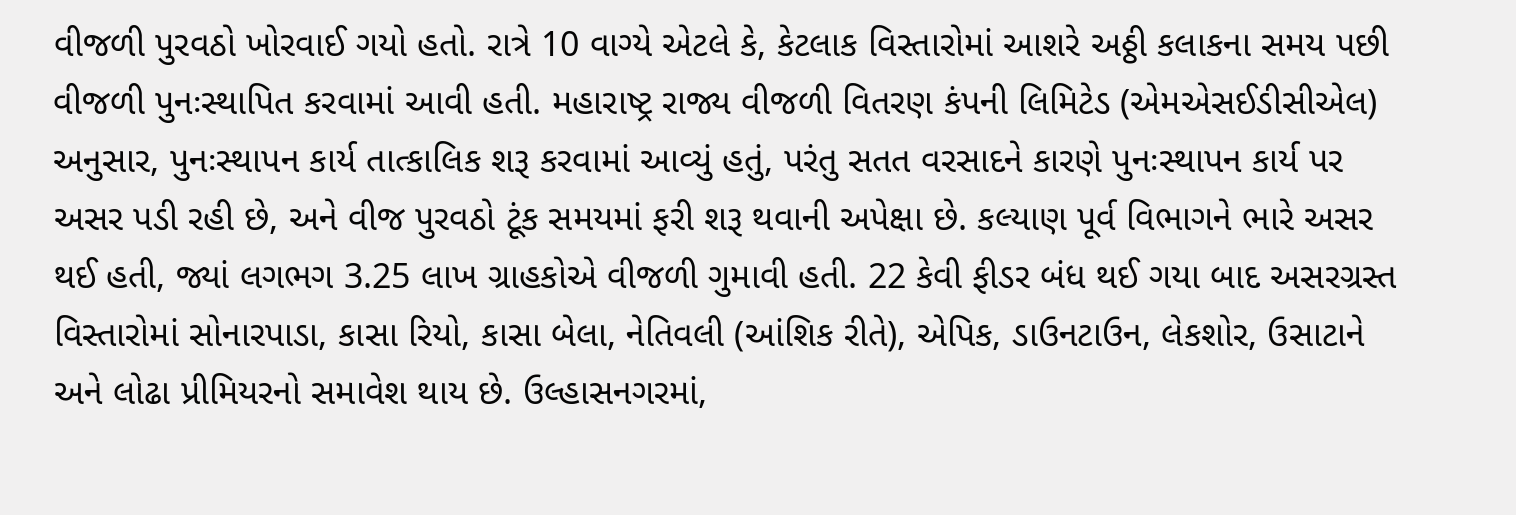વીજળી પુરવઠો ખોરવાઈ ગયો હતો. રાત્રે 10 વાગ્યે એટલે કે, કેટલાક વિસ્તારોમાં આશરે અઠ્ઠી કલાકના સમય પછી વીજળી પુનઃસ્થાપિત કરવામાં આવી હતી. મહારાષ્ટ્ર રાજ્ય વીજળી વિતરણ કંપની લિમિટેડ (એમએસઈડીસીએલ) અનુસાર, પુનઃસ્થાપન કાર્ય તાત્કાલિક શરૂ કરવામાં આવ્યું હતું, પરંતુ સતત વરસાદને કારણે પુનઃસ્થાપન કાર્ય પર અસર પડી રહી છે, અને વીજ પુરવઠો ટૂંક સમયમાં ફરી શરૂ થવાની અપેક્ષા છે. કલ્યાણ પૂર્વ વિભાગને ભારે અસર થઈ હતી, જ્યાં લગભગ 3.25 લાખ ગ્રાહકોએ વીજળી ગુમાવી હતી. 22 કેવી ફીડર બંધ થઈ ગયા બાદ અસરગ્રસ્ત વિસ્તારોમાં સોનારપાડા, કાસા રિયો, કાસા બેલા, નેતિવલી (આંશિક રીતે), એપિક, ડાઉનટાઉન, લેકશોર, ઉસાટાને અને લોઢા પ્રીમિયરનો સમાવેશ થાય છે. ઉલ્હાસનગરમાં,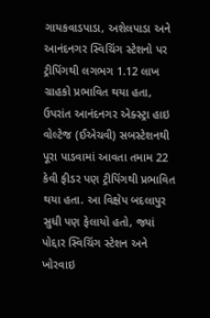ગાયકવાડપાડા, અશેલપાડા અને આનંદનગર સ્વિચિંગ સ્ટેશનો પર ટ્રીપિંગથી લગભગ 1.12 લાખ ગ્રાહકો પ્રભાવિત થયા હતા, ઉપરાંત આનંદનગર એક્સ્ટ્રા હાઇ વોલ્ટેજ (ઈએચવી) સબસ્ટેશનથી પૂરા પાડવામાં આવતા તમામ 22 કેવી ફીડર પણ ટ્રીપિંગથી પ્રભાવિત થયા હતા. આ વિક્ષેપ બદલાપુર સુધી પણ ફેલાયો હતો, જ્યાં પોદ્દાર સ્વિચિંગ સ્ટેશન અને ખોરવાઇ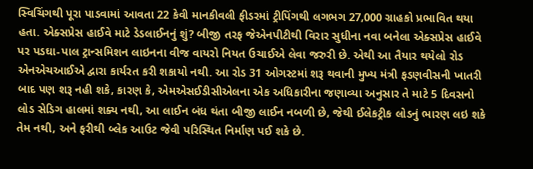સ્વિચિંગથી પૂરા પાડવામાં આવતા 22 કેવી માનકીવલી ફીડરમાં ટ્રીપિંગથી લગભગ 27,000 ગ્રાહકો પ્રભાવિત થયા હતા. એક્સપ્રેસ હાઈવે માટે ડેડલાઈનનું શું? બીજી તરફ જેએનપીટીથી વિરાર સુધીના નવા બનેલા એક્સપ્રેસ હાઈવે પર પડઘા-પાલ ટ્રાન્સમિશન લાઇનના વીજ વાયરો નિયત ઉચાઈએ લેવા જરુરી છે. એથી આ તૈયાર થયેલો રોડ એનએચઆઈએ દ્વારા કાર્યરત કરી શકાયો નથી. આ રોડ 31 ઓગસ્ટમાં શરૂ થવાની મુખ્ય મંત્રી ફડણવીસની ખાતરી બાદ પણ શરૂ નહી શકે, કારણ કે, એમએસઈડીસીએલના એક અધિકારીના જણાવ્યા અનુસાર તે માટે 5 દિવસનો લોડ સેડિગ હાલમાં શક્ય નથી, આ લાઈન બંધ થંતા બીજી લાઈન નબળી છે, જેથી ઈલેકટ્રીક લોડનું ભારણ લઇ શકે તેમ નથી, અને ફરીથી બ્લેક આઉટ જેવી પરિસ્થિત નિર્માણ પઈ શકે છે.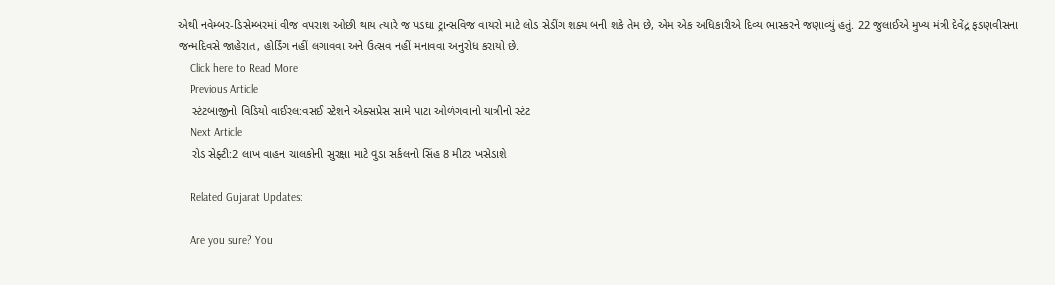એથી નવેમ્બર-ડિસેમ્બરમાં વીજ વપરાશ ઓછી થાય ત્યારે જ પડઘા ટ્રાન્સવિજ વાયરો માટે લોડ સેડીંગ શક્ય બની શકે તેમ છે, એમ એક અધિકારીએ દિવ્ય ભાસ્કરને જણાવ્યું હતું. 22 જુલાઈએ મુખ્ય મંત્રી દેવેંદ્ર ફડણવીસના જન્મદિવસે જાહેરાત, હોર્ડિંગ નહીં લગાવવા અને ઉત્સવ નહીં મનાવવા અનુરોધ કરાયો છે.
    Click here to Read More
    Previous Article
    સ્ટંટબાજીનો વિડિયો વાઈરલ:વસઈ સ્ટેશને એક્સપ્રેસ સામે પાટા ઓળંગવાનો યાત્રીનો સ્ટંટ
    Next Article
    રોડ સેફ્ટી:2 લાખ વાહન ચાલકોની સુરક્ષા માટે વુડા સર્કલનો સિંહ 8 મીટર ખસેડાશે

    Related Gujarat Updates:

    Are you sure? You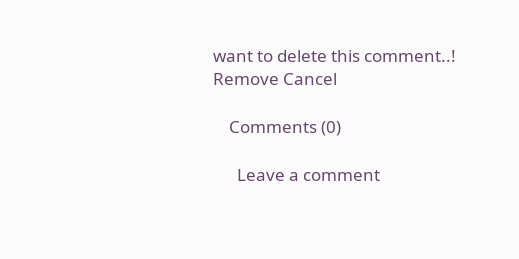want to delete this comment..! Remove Cancel

    Comments (0)

      Leave a comment